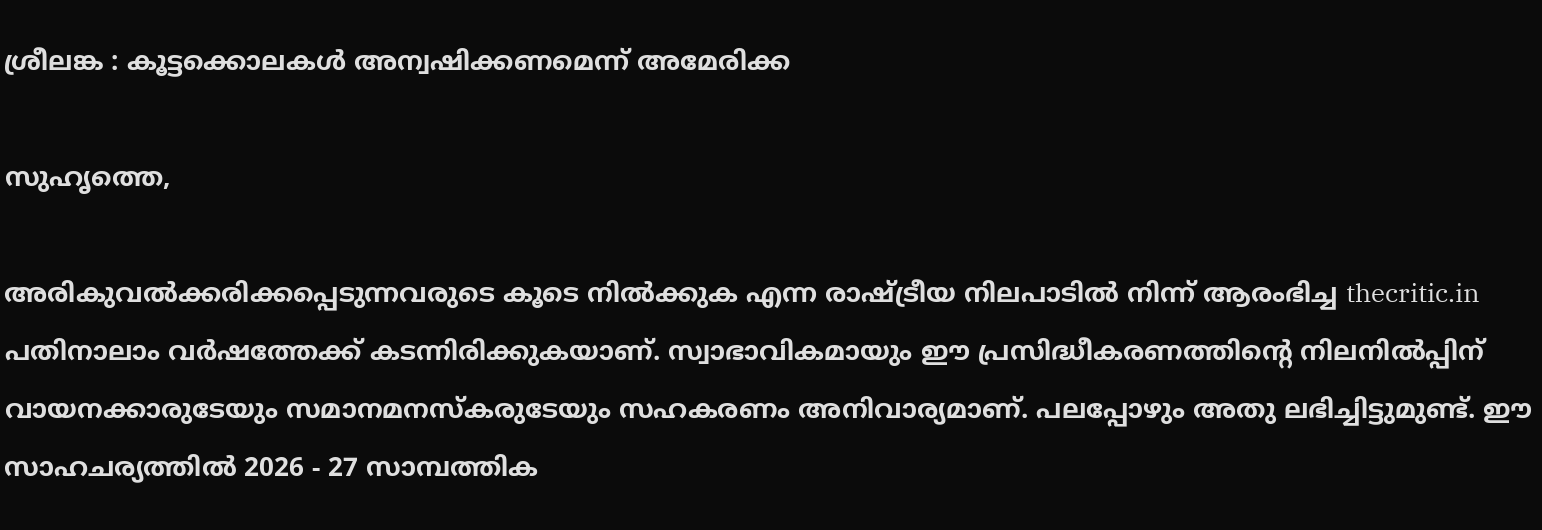ശ്രീലങ്ക : കൂട്ടക്കൊലകള്‍ അന്വഷിക്കണമെന്ന് അമേരിക്ക

സുഹൃത്തെ,

അരികുവല്‍ക്കരിക്കപ്പെടുന്നവരുടെ കൂടെ നില്‍ക്കുക എന്ന രാഷ്ട്രീയ നിലപാടില്‍ നിന്ന് ആരംഭിച്ച thecritic.in പതിനാലാം വര്‍ഷത്തേക്ക് കടന്നിരിക്കുകയാണ്. സ്വാഭാവികമായും ഈ പ്രസിദ്ധീകരണത്തിന്റെ നിലനില്‍പ്പിന് വായനക്കാരുടേയും സമാനമനസ്‌കരുടേയും സഹകരണം അനിവാര്യമാണ്. പലപ്പോഴും അതു ലഭിച്ചിട്ടുമുണ്ട്. ഈ സാഹചര്യത്തില്‍ 2026 - 27 സാമ്പത്തിക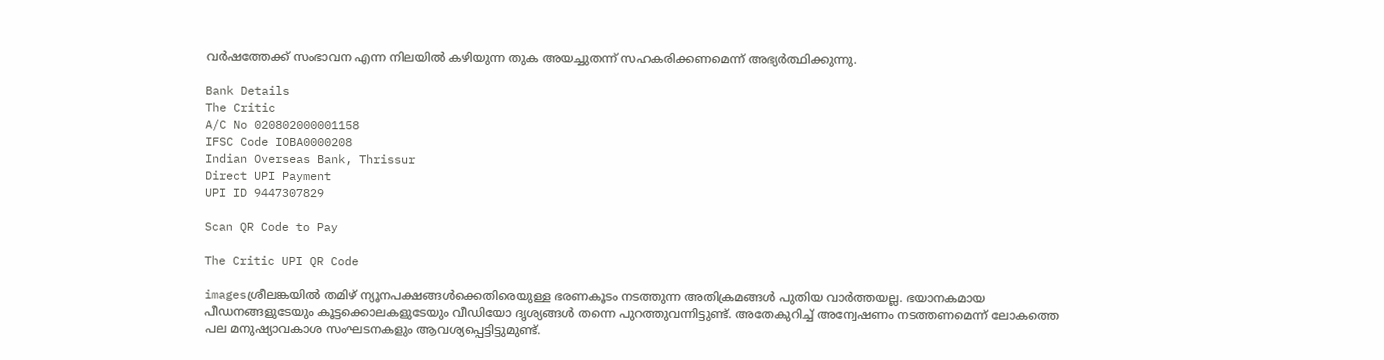വര്‍ഷത്തേക്ക് സംഭാവന എന്ന നിലയില്‍ കഴിയുന്ന തുക അയച്ചുതന്ന് സഹകരിക്കണമെന്ന് അഭ്യര്‍ത്ഥിക്കുന്നു.

Bank Details
The Critic
A/C No 020802000001158
IFSC Code IOBA0000208
Indian Overseas Bank, Thrissur
Direct UPI Payment
UPI ID 9447307829

Scan QR Code to Pay

The Critic UPI QR Code

imagesശ്രീലങ്കയില്‍ തമിഴ് ന്യൂനപക്ഷങ്ങള്‍ക്കെതിരെയുള്ള ഭരണകൂടം നടത്തുന്ന അതിക്രമങ്ങള്‍ പുതിയ വാര്‍ത്തയല്ല. ഭയാനകമായ പീഡനങ്ങളുടേയും കൂട്ടക്കൊലകളുടേയും വീഡിയോ ദൃശ്യങ്ങള്‍ തന്നെ പുറത്തുവന്നിട്ടുണ്ട്. അതേകുറിച്ച് അന്വേഷണം നടത്തണമെന്ന് ലോകത്തെ പല മനുഷ്യാവകാശ സംഘടനകളും ആവശ്യപ്പെട്ടിട്ടുമുണ്ട്.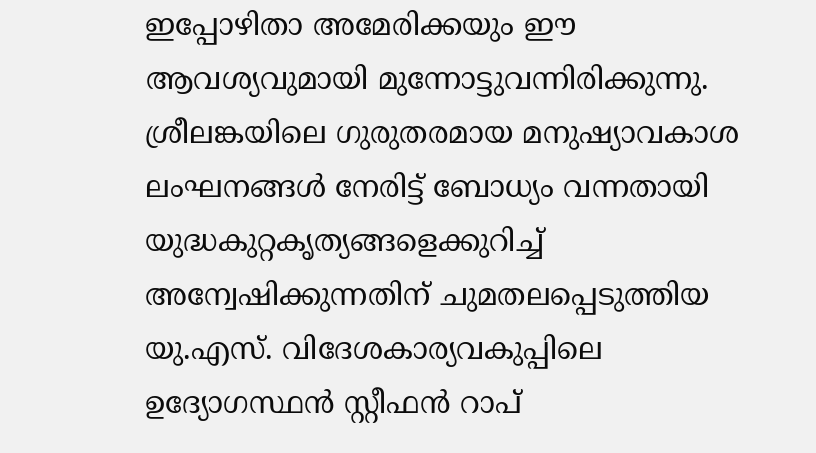ഇപ്പോഴിതാ അമേരിക്കയും ഈ ആവശ്യവുമായി മുന്നോട്ടുവന്നിരിക്കുന്നു. ശ്രീലങ്കയിലെ ഗുരുതരമായ മനുഷ്യാവകാശ ലംഘനങ്ങള്‍ നേരിട്ട് ബോധ്യം വന്നതായി യുദ്ധകുറ്റകൃത്യങ്ങളെക്കുറിച്ച് അന്വേഷിക്കുന്നതിന് ചുമതലപ്പെടുത്തിയ യു.എസ്. വിദേശകാര്യവകുപ്പിലെ ഉദ്യോഗസ്ഥന്‍ സ്റ്റീഫന്‍ റാപ്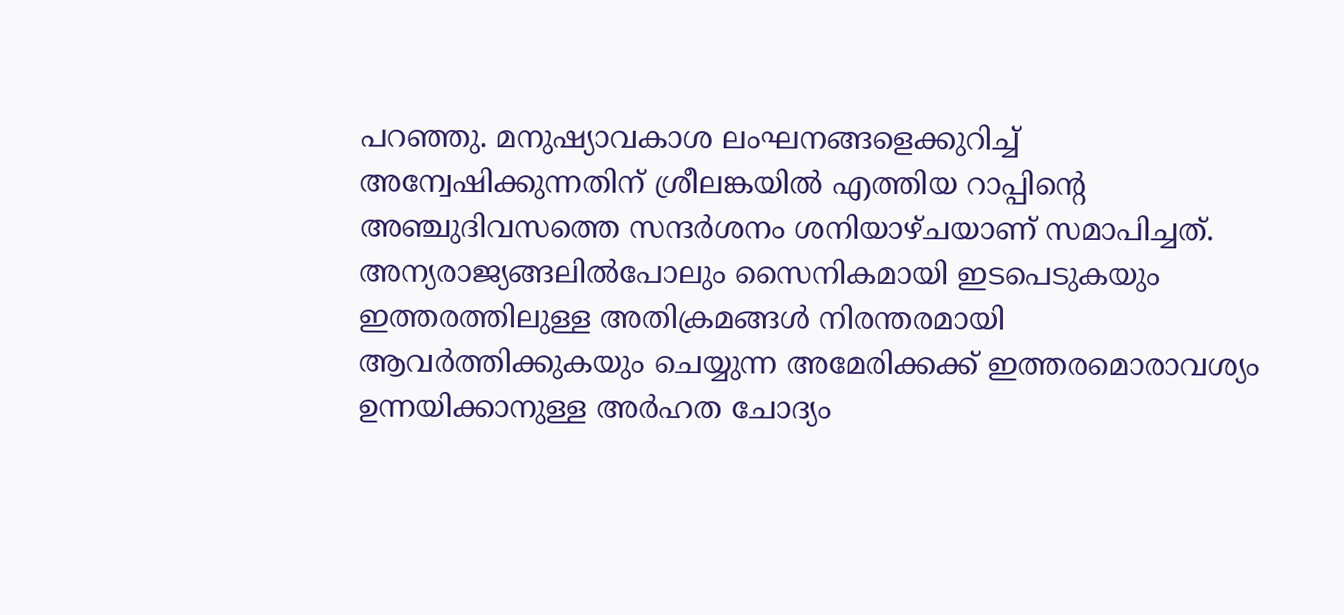പറഞ്ഞു. മനുഷ്യാവകാശ ലംഘനങ്ങളെക്കുറിച്ച് അന്വേഷിക്കുന്നതിന് ശ്രീലങ്കയില്‍ എത്തിയ റാപ്പിന്റെ അഞ്ചുദിവസത്തെ സന്ദര്‍ശനം ശനിയാഴ്ചയാണ് സമാപിച്ചത്.
അന്യരാജ്യങ്ങലില്‍പോലും സൈനികമായി ഇടപെടുകയും ഇത്തരത്തിലുള്ള അതിക്രമങ്ങള്‍ നിരന്തരമായി ആവര്‍ത്തിക്കുകയും ചെയ്യുന്ന അമേരിക്കക്ക് ഇത്തരമൊരാവശ്യം ഉന്നയിക്കാനുള്ള അര്‍ഹത ചോദ്യം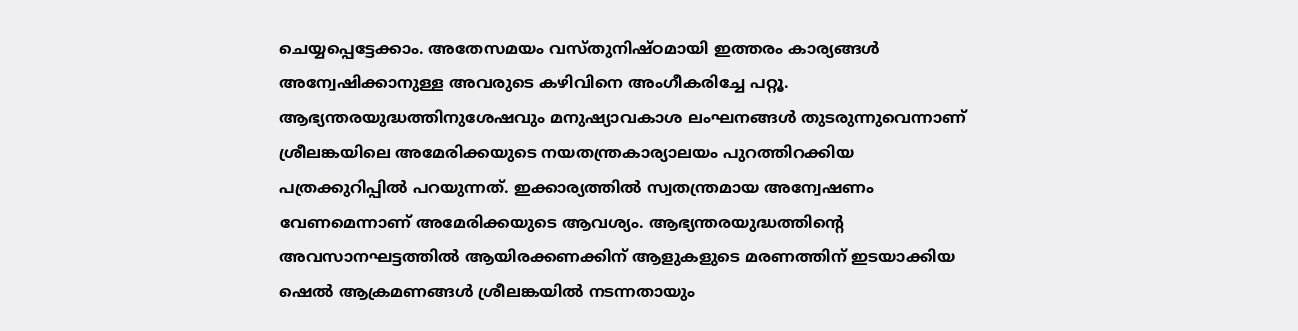ചെയ്യപ്പെട്ടേക്കാം. അതേസമയം വസ്തുനിഷ്ഠമായി ഇത്തരം കാര്യങ്ങള്‍ അന്വേഷിക്കാനുള്ള അവരുടെ കഴിവിനെ അംഗീകരിച്ചേ പറ്റൂ. ആഭ്യന്തരയുദ്ധത്തിനുശേഷവും മനുഷ്യാവകാശ ലംഘനങ്ങള്‍ തുടരുന്നുവെന്നാണ് ശ്രീലങ്കയിലെ അമേരിക്കയുടെ നയതന്ത്രകാര്യാലയം പുറത്തിറക്കിയ പത്രക്കുറിപ്പില്‍ പറയുന്നത്. ഇക്കാര്യത്തില്‍ സ്വതന്ത്രമായ അന്വേഷണം വേണമെന്നാണ് അമേരിക്കയുടെ ആവശ്യം. ആഭ്യന്തരയുദ്ധത്തിന്റെ അവസാനഘട്ടത്തില്‍ ആയിരക്കണക്കിന് ആളുകളുടെ മരണത്തിന് ഇടയാക്കിയ ഷെല്‍ ആക്രമണങ്ങള്‍ ശ്രീലങ്കയില്‍ നടന്നതായും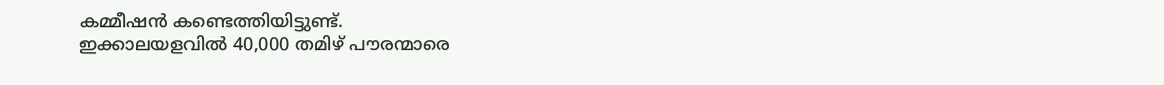കമ്മീഷന്‍ കണ്ടെത്തിയിട്ടുണ്ട്.
ഇക്കാലയളവില്‍ 40,000 തമിഴ് പൗരന്മാരെ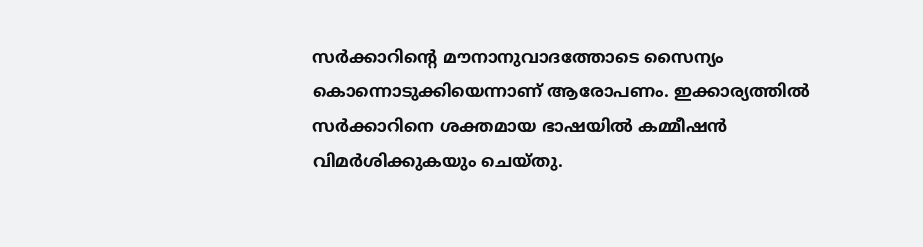സര്‍ക്കാറിന്റെ മൗനാനുവാദത്തോടെ സൈന്യം കൊന്നൊടുക്കിയെന്നാണ് ആരോപണം. ഇക്കാര്യത്തില്‍ സര്‍ക്കാറിനെ ശക്തമായ ഭാഷയില്‍ കമ്മീഷന്‍ വിമര്‍ശിക്കുകയും ചെയ്തു.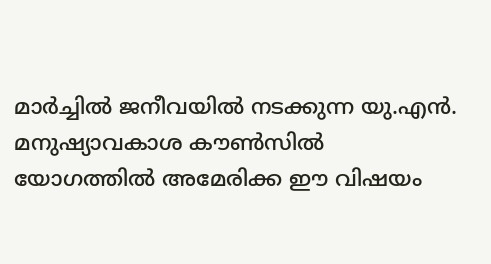മാര്‍ച്ചില്‍ ജനീവയില്‍ നടക്കുന്ന യു.എന്‍. മനുഷ്യാവകാശ കൗണ്‍സില്‍ യോഗത്തില്‍ അമേരിക്ക ഈ വിഷയം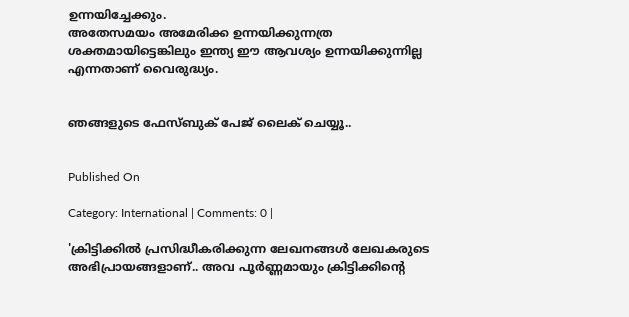ഉന്നയിച്ചേക്കും.
അതേസമയം അമേരിക്ക ഉന്നയിക്കുന്നത്ര ശക്തമായിട്ടെങ്കിലും ഇന്ത്യ ഈ ആവശ്യം ഉന്നയിക്കുന്നില്ല എന്നതാണ് വൈരുദ്ധ്യം.


ഞങ്ങളുടെ ഫേസ്ബുക് പേജ് ലൈക് ചെയ്യൂ..


Published On

Category: International | Comments: 0 |

'ക്രിട്ടിക്കില്‍ പ്രസിദ്ധീകരിക്കുന്ന ലേഖനങ്ങള്‍ ലേഖകരുടെ അഭിപ്രായങ്ങളാണ്.. അവ പൂര്‍ണ്ണമായും ക്രിട്ടിക്കിന്റെ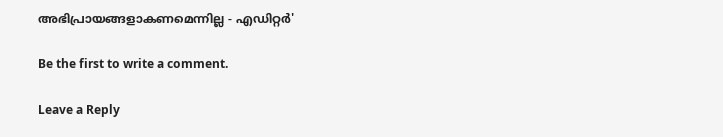അഭിപ്രായങ്ങളാകണമെന്നില്ല - എഡിറ്റര്‍'

Be the first to write a comment.

Leave a Reply